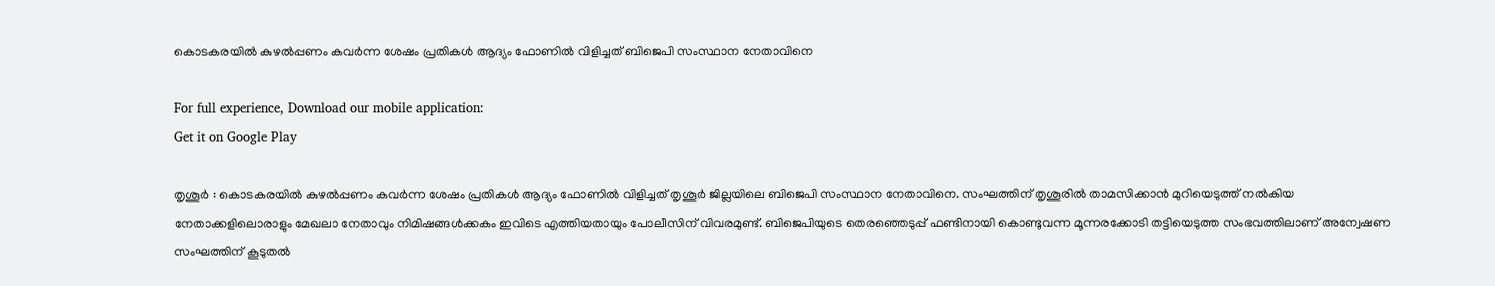കൊടകരയില്‍ കുഴല്‍പ്പണം കവര്‍ന്ന ശേഷം പ്രതികള്‍ ആദ്യം ഫോണില്‍ വിളിച്ചത് ബിജെപി സംസ്ഥാന നേതാവിനെ

For full experience, Download our mobile application:
Get it on Google Play

തൃശൂര്‍ : കൊടകരയില്‍ കുഴല്‍പ്പണം കവര്‍ന്ന ശേഷം പ്രതികള്‍ ആദ്യം ഫോണില്‍ വിളിച്ചത് തൃശൂര്‍ ജില്ലയിലെ ബിജെപി സംസ്ഥാന നേതാവിനെ. സംഘത്തിന് തൃശൂരില്‍ താമസിക്കാന്‍ മുറിയെടുത്ത് നല്‍കിയ നേതാക്കളിലൊരാളും മേഖലാ നേതാവും നിമിഷങ്ങള്‍ക്കകം ഇവിടെ എത്തിയതായും പോലീസിന് വിവരമുണ്ട്. ബിജെപിയുടെ തെരഞ്ഞെടുപ്പ് ഫണ്ടിനായി കൊണ്ടുവന്ന മൂന്നരക്കോടി തട്ടിയെടുത്ത സംഭവത്തിലാണ് അന്വേഷണ സംഘത്തിന് കൂടുതല്‍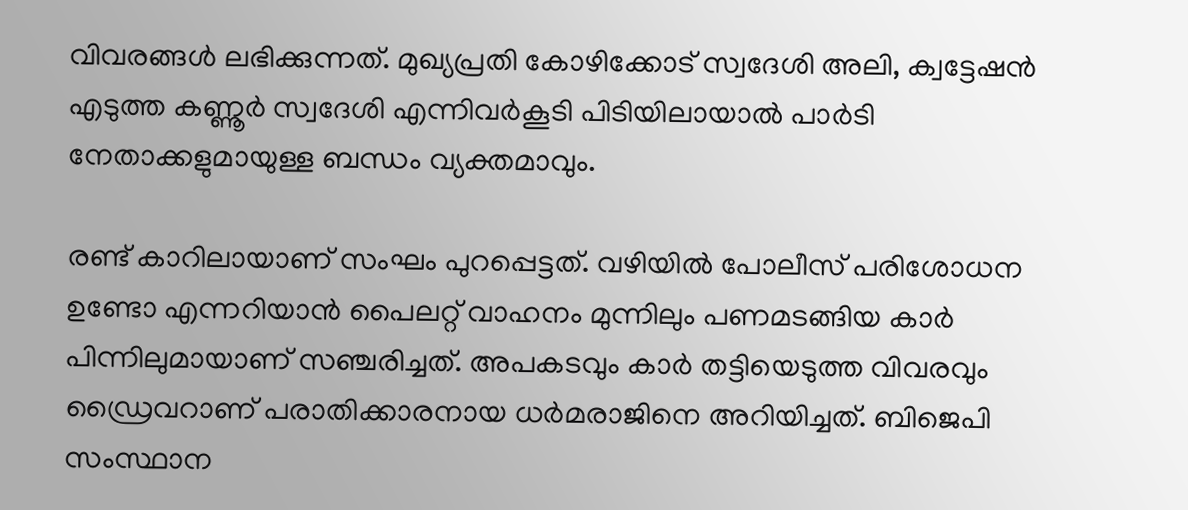വിവരങ്ങള്‍ ലഭിക്കുന്നത്. മുഖ്യപ്രതി കോഴിക്കോട് സ്വദേശി അലി, ക്വട്ടേഷന്‍ എടുത്ത കണ്ണൂര്‍ സ്വദേശി എന്നിവര്‍കൂടി പിടിയിലായാല്‍ പാര്‍ടി നേതാക്കളുമായുള്ള ബന്ധം വ്യക്തമാവും.

രണ്ട് കാറിലായാണ് സംഘം പുറപ്പെട്ടത്. വഴിയില്‍ പോലീസ് പരിശോധന ഉണ്ടോ എന്നറിയാന്‍ പൈലറ്റ് വാഹനം മുന്നിലും പണമടങ്ങിയ കാര്‍ പിന്നിലുമായാണ് സഞ്ചരിച്ചത്. അപകടവും കാര്‍ തട്ടിയെടുത്ത വിവരവും ഡ്രൈവറാണ് പരാതിക്കാരനായ ധര്‍മരാജിനെ അറിയിച്ചത്. ബിജെപി സംസ്ഥാന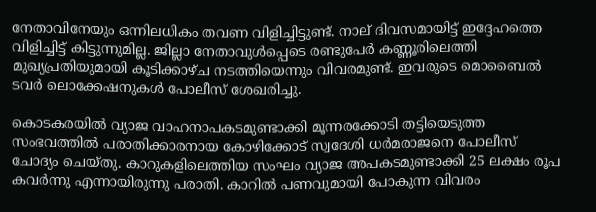നേതാവിനേയും ഒന്നിലധികം തവണ വിളിച്ചിട്ടുണ്ട്. നാല് ദിവസമായിട്ട് ഇദ്ദേഹത്തെ വിളിച്ചിട്ട് കിട്ടുന്നുമില്ല. ജില്ലാ നേതാവുള്‍പ്പെടെ രണ്ടുപേര്‍ കണ്ണൂരിലെത്തി മുഖ്യപ്രതിയുമായി കൂടിക്കാഴ്ച നടത്തിയെന്നും വിവരമുണ്ട്. ഇവരുടെ മൊബൈല്‍ ടവര്‍ ലൊക്കേഷനുകള്‍ പോലീസ് ശേഖരിച്ചു.

കൊടകരയില്‍ വ്യാജ വാഹനാപകടമുണ്ടാക്കി മൂന്നരക്കോടി തട്ടിയെടുത്ത സംഭവത്തില്‍ പരാതിക്കാരനായ കോഴിക്കോട് സ്വദേശി ധര്‍മരാജനെ പോലീസ് ചോദ്യം ചെയ്തു. കാറുകളിലെത്തിയ സംഘം വ്യാജ അപകടമുണ്ടാക്കി 25 ലക്ഷം രൂപ കവര്‍ന്നു എന്നായിരുന്നു പരാതി. കാറില്‍ പണവുമായി പോകുന്ന വിവരം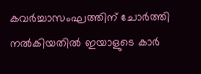കവര്‍ച്ചാസംഘത്തിന് ചോര്‍ത്തി നല്‍കിയതില്‍ ഇയാളുടെ കാര്‍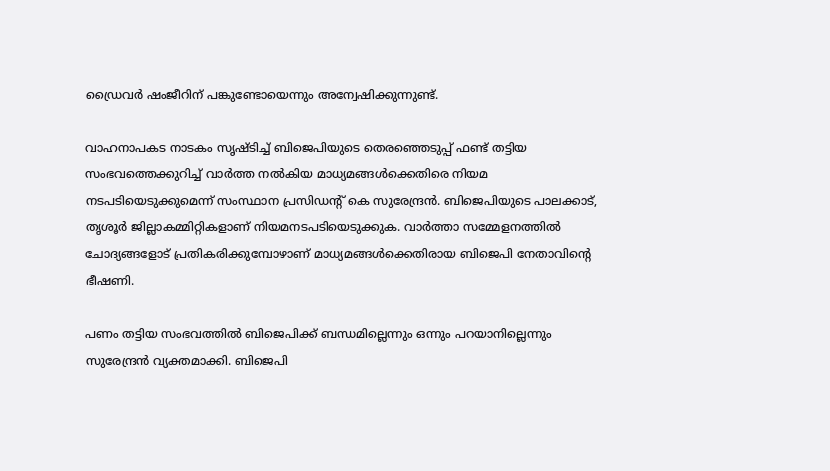ഡ്രൈവര്‍ ഷംജീറിന് പങ്കുണ്ടോയെന്നും അന്വേഷിക്കുന്നുണ്ട്.

വാഹനാപകട നാടകം സൃഷ്ടിച്ച്‌ ബിജെപിയുടെ തെരഞ്ഞെടുപ്പ് ഫണ്ട് തട്ടിയ സംഭവത്തെക്കുറിച്ച്‌ വാര്‍ത്ത നല്‍കിയ മാധ്യമങ്ങള്‍ക്കെതിരെ നിയമ നടപടിയെടുക്കുമെന്ന് സംസ്ഥാന പ്രസിഡന്റ് കെ സുരേന്ദ്രന്‍. ബിജെപിയുടെ പാലക്കാട്, തൃശൂര്‍ ജില്ലാകമ്മിറ്റികളാണ് നിയമനടപടിയെടുക്കുക. വാര്‍ത്താ സമ്മേളനത്തില്‍ ചോദ്യങ്ങളോട് പ്രതികരിക്കുമ്പോഴാണ് മാധ്യമങ്ങള്‍ക്കെതിരായ ബിജെപി നേതാവിന്റെ ഭീഷണി.

പണം തട്ടിയ സംഭവത്തില്‍ ബിജെപിക്ക് ബന്ധമില്ലെന്നും ഒന്നും പറയാനില്ലെന്നും സുരേന്ദ്രന്‍ വ്യക്തമാക്കി. ബിജെപി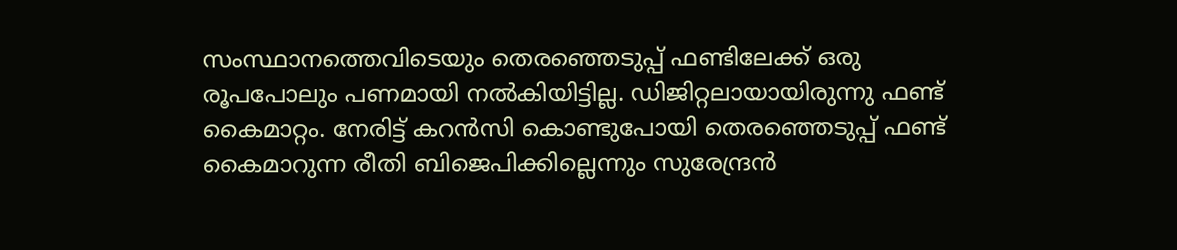സംസ്ഥാനത്തെവിടെയും തെരഞ്ഞെടുപ്പ് ഫണ്ടിലേക്ക് ഒരു രൂപപോലും പണമായി നല്‍കിയിട്ടില്ല. ഡിജിറ്റലായായിരുന്നു ഫണ്ട് കൈമാറ്റം. നേരിട്ട് കറന്‍സി കൊണ്ടുപോയി തെരഞ്ഞെടുപ്പ് ഫണ്ട് കൈമാറുന്ന രീതി ബിജെപിക്കില്ലെന്നും സുരേന്ദ്രന്‍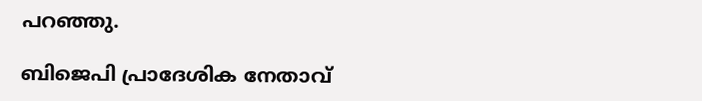പറഞ്ഞു.

ബിജെപി പ്രാദേശിക നേതാവ്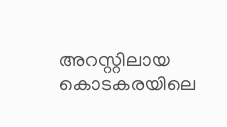അറസ്റ്റിലായ കൊടകരയിലെ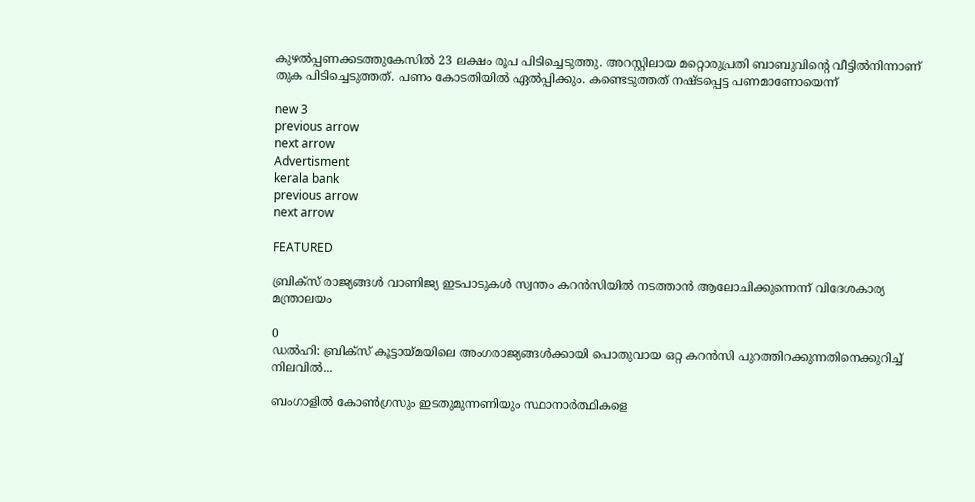കുഴല്‍പ്പണക്കടത്തുകേസില്‍ 23 ലക്ഷം രൂപ പിടിച്ചെടുത്തു. അറസ്റ്റിലായ മറ്റൊരുപ്രതി ബാബുവിന്റെ വീട്ടില്‍നിന്നാണ് തുക പിടിച്ചെടുത്തത്. പണം കോടതിയില്‍ ഏല്‍പ്പിക്കും. കണ്ടെടുത്തത് നഷ്ടപ്പെട്ട പണമാണോയെന്ന്

new 3
previous arrow
next arrow
Advertisment
kerala bank
previous arrow
next arrow

FEATURED

ബ്രിക്‌സ് രാജ്യങ്ങൾ വാണിജ്യ ഇടപാടുകൾ സ്വന്തം കറൻസിയിൽ നടത്താൻ ആലോചിക്കുന്നെന്ന് വിദേശകാര്യ മന്ത്രാലയം

0
ഡൽഹി: ബ്രിക്‌സ് കൂട്ടായ്മയിലെ അംഗരാജ്യങ്ങൾക്കായി പൊതുവായ ഒറ്റ കറൻസി പുറത്തിറക്കുന്നതിനെക്കുറിച്ച് നിലവിൽ...

ബംഗാളിൽ കോൺഗ്രസും ഇടതുമുന്നണിയും സ്ഥാനാർത്ഥികളെ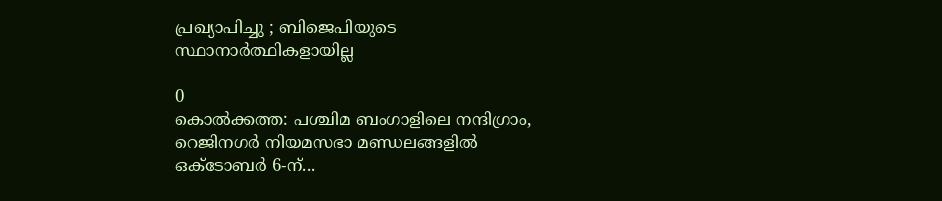പ്രഖ്യാപിച്ചു ; ബിജെപിയുടെ സ്ഥാനാർത്ഥികളായില്ല

0
കൊൽക്കത്ത: പശ്ചിമ ബംഗാളിലെ നന്ദിഗ്രാം, റെജിനഗർ നിയമസഭാ മണ്ഡലങ്ങളിൽ ഒക്ടോബർ 6-ന്...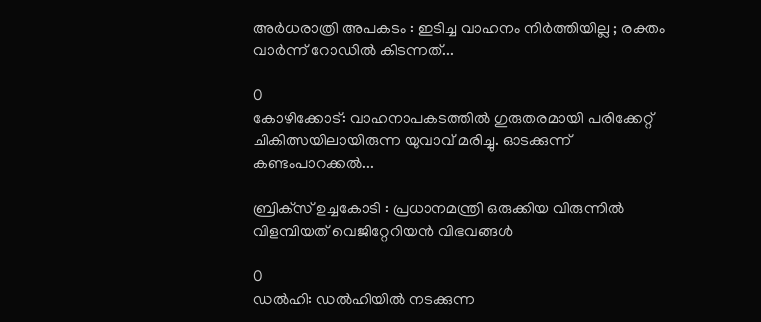അർധരാത്രി അപകടം : ഇടിച്ച വാഹനം നിർത്തിയില്ല ; രക്തം വാർന്ന് റോഡിൽ കിടന്നത്...

0
കോഴിക്കോട്: വാഹനാപകടത്തില്‍ ഗുരുതരമായി പരിക്കേറ്റ് ചികിത്സയിലായിരുന്ന യുവാവ് മരിച്ചു. ഓടക്കുന്ന് കണ്ടംപാറക്കല്‍...

ബ്രിക്‌സ് ഉച്ചകോടി : പ്രധാനമന്ത്രി ഒരുക്കിയ വിരുന്നിൽ വിളമ്പിയത് വെജിറ്റേറിയൻ വിഭവങ്ങൾ

0
ഡൽഹി: ഡൽഹിയിൽ നടക്കുന്ന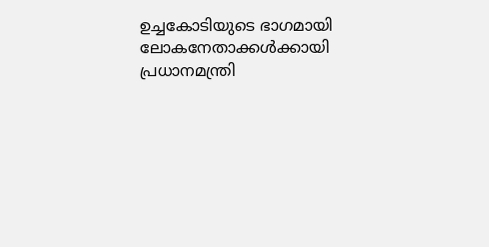ഉച്ചകോടിയുടെ ഭാഗമായി ലോകനേതാക്കൾക്കായി പ്രധാനമന്ത്രി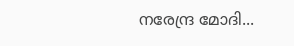നരേന്ദ്ര മോദി...